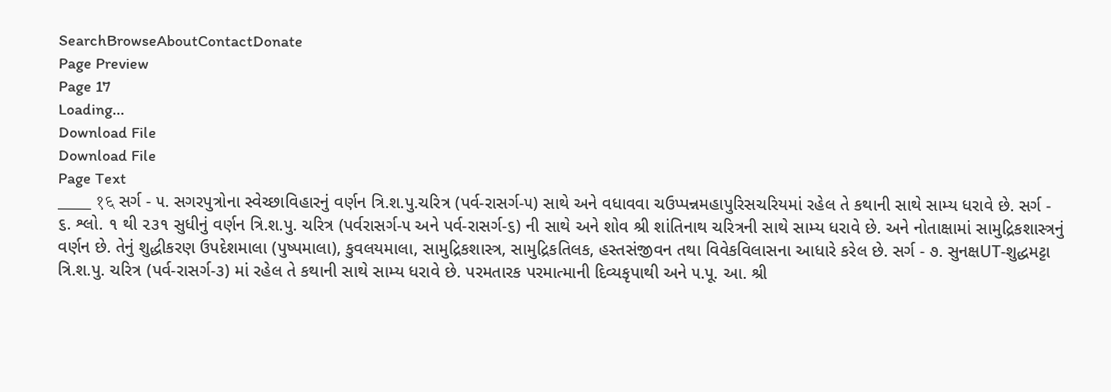SearchBrowseAboutContactDonate
Page Preview
Page 17
Loading...
Download File
Download File
Page Text
___ १६ સર્ગ - ૫. સગરપુત્રોના સ્વેચ્છાવિહારનું વર્ણન ત્રિ.શ.પુ.ચરિત્ર (પર્વ-રાસર્ગ-૫) સાથે અને વધાવવા ચઉપ્પન્નમહાપુરિસચરિયમાં રહેલ તે કથાની સાથે સામ્ય ધરાવે છે. સર્ગ - ૬. શ્લો. ૧ થી ૨૩૧ સુધીનું વર્ણન ત્રિ.શ.પુ. ચરિત્ર (પર્વરાસર્ગ-૫ અને પર્વ-રાસર્ગ-૬) ની સાથે અને શોવ શ્રી શાંતિનાથ ચરિત્રની સાથે સામ્ય ધરાવે છે. અને નોતાક્ષામાં સામુદ્રિકશાસ્ત્રનું વર્ણન છે. તેનું શુદ્ધીકરણ ઉપદેશમાલા (પુષ્પમાલા), કુવલયમાલા, સામુદ્રિકશાસ્ત્ર, સામુદ્રિકતિલક, હસ્તસંજીવન તથા વિવેકવિલાસના આધારે કરેલ છે. સર્ગ - ૭. સુનક્ષUT-શુદ્ધમટ્ટા ત્રિ.શ.પુ. ચરિત્ર (પર્વ-રાસર્ગ-૩) માં રહેલ તે કથાની સાથે સામ્ય ધરાવે છે. પરમતારક પરમાત્માની દિવ્યકૃપાથી અને ૫.પૂ. આ. શ્રી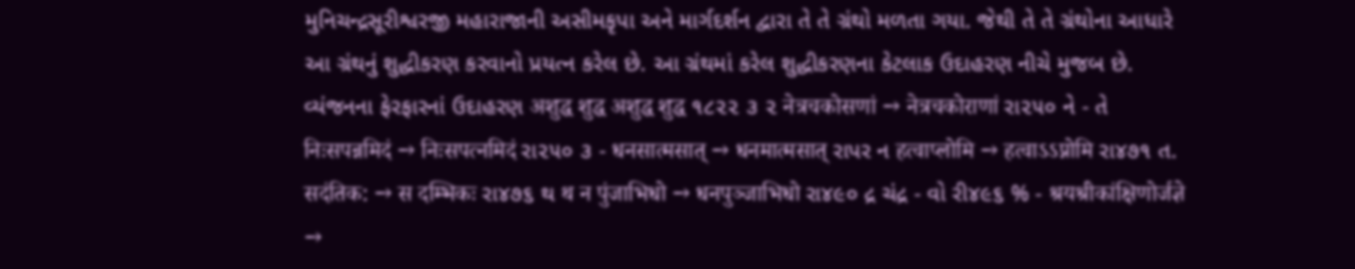મુનિચન્દ્રસૂરીશ્વરજી મહારાજાની અસીમકૃપા અને માર્ગદર્શન દ્વારા તે તે ગ્રંથો મળતા ગયા. જેથી તે તે ગ્રંથોના આધારે આ ગ્રંથનું શુદ્ધીકરણ કરવાનો પ્રયત્ન કરેલ છે. આ ગ્રંથમાં કરેલ શુદ્ધીકરણના કેટલાક ઉદાહરણ નીચે મુજબ છે. વ્યંજનના ફેરફારનાં ઉદાહરણ अशुद्ध शुद्ध अशुद्ध शुद्ध ૧૮૨૨ ૩ ૨ नेत्रचकोसणां → नेत्रचकोराणां રા૨૫૦ ને - તે निःसपन्नमिदं → निःसपत्नमिदं રા૨૫૦ ૩ - धनसात्मसात् → धनमात्मसात् રાપર ન हत्वाप्लोमि → हत्वाऽऽप्नोमि રા૪૭૧ ત. सदंतिक: → स दम्भिकः રા૪૭૬ થ थ न पुंजाभिधो → धनपुञ्जाभिधो રા૪૯૦ દ્ર ચંદ્ર - વો રી૪૯૬ % - श्रयश्रीकांक्षिणोर्जज्ञे →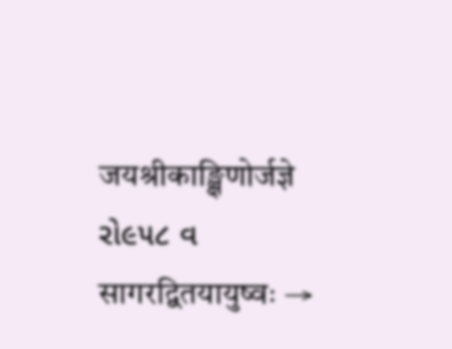जयश्रीकाङ्क्षिणोर्जज्ञे રો૯૫૮ વ सागरद्वितयायुष्वः →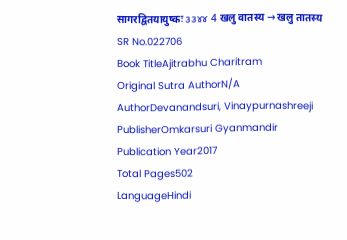सागरद्वितयायुष्कः ૩૩૪૪ 4 खलु वातस्य → खलु तातस्य
SR No.022706
Book TitleAjitrabhu Charitram
Original Sutra AuthorN/A
AuthorDevanandsuri, Vinaypurnashreeji
PublisherOmkarsuri Gyanmandir
Publication Year2017
Total Pages502
LanguageHindi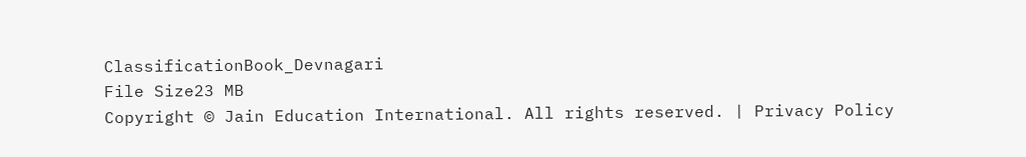ClassificationBook_Devnagari
File Size23 MB
Copyright © Jain Education International. All rights reserved. | Privacy Policy